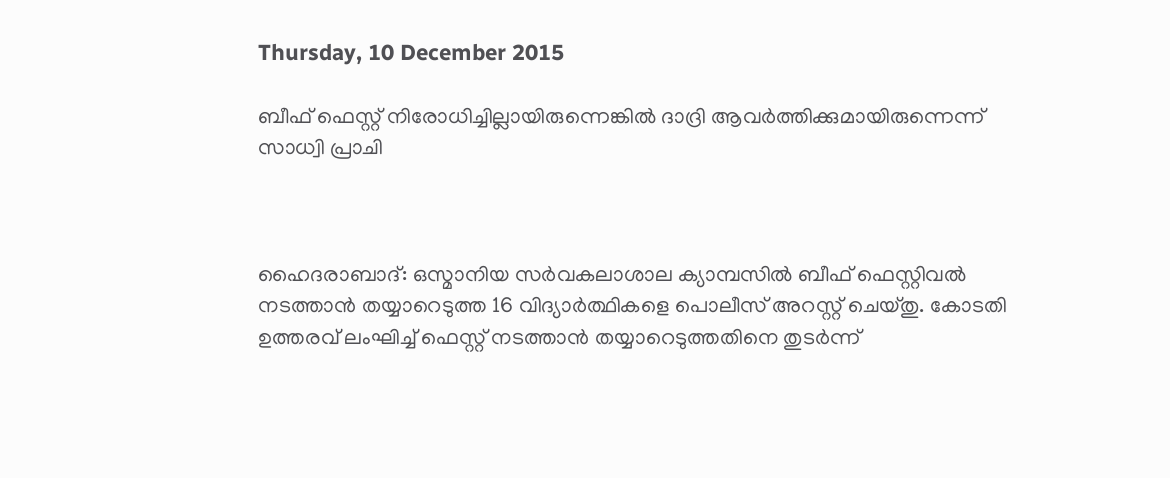Thursday, 10 December 2015

ബീഫ് ഫെസ്റ്റ് നിരോധിച്ചില്ലായിരുന്നെങ്കില്‍ ദാദ്രി ആവര്‍ത്തിക്കുമായിരുന്നെന്ന് സാധ്വി പ്രാചി



ഹൈദരാബാദ്: ഒസ്മാനിയ സര്‍വകലാശാല ക്യാമ്പസില്‍ ബീഫ് ഫെസ്റ്റിവല്‍ നടത്താന്‍ തയ്യാറെടുത്ത 16 വിദ്യാര്‍ത്ഥികളെ പൊലീസ് അറസ്റ്റ് ചെയ്തു. കോടതി ഉത്തരവ് ലംഘിച്ച് ഫെസ്റ്റ് നടത്താന്‍ തയ്യാറെടുത്തതിനെ തുടര്‍ന്ന്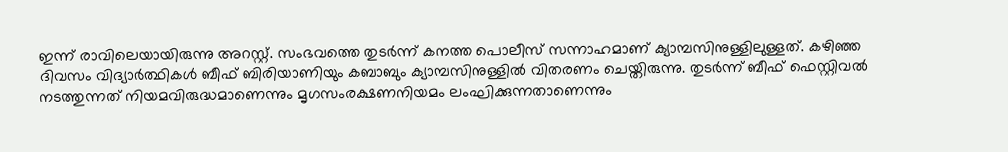ഇന്ന് രാവിലെയായിരുന്നു അറസ്റ്റ്. സംഭവത്തെ തുടര്‍ന്ന് കനത്ത പൊലീസ് സന്നാഹമാണ് ക്യാമ്പസിനുള്ളിലുള്ളത്. കഴിഞ്ഞ ദിവസം വിദ്യാര്‍ത്ഥികള്‍ ബീഫ് ബിരിയാണിയും കബാബും ക്യാമ്പസിനുള്ളില്‍ വിതരണം ചെയ്തിരുന്നു. തുടര്‍ന്ന് ബീഫ് ഫെസ്റ്റിവല്‍ നടത്തുന്നത് നിയമവിരുദ്ധമാണെന്നും മൃഗസംരക്ഷണനിയമം ലംഘിക്കുന്നതാണെന്നും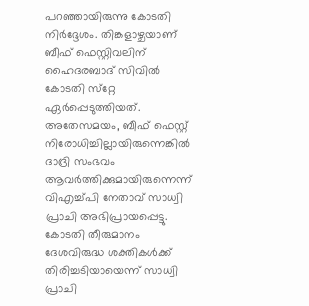പറഞ്ഞായിരുന്നു കോടതി നിര്‍ദ്ദേശം. തിങ്കളാഴ്ചയാണ് ബീഫ് ഫെസ്റ്റിവലിന് ഹൈദരബാദ് സിവില്‍ കോടതി സ്‌റ്റേ ഏര്‍പ്പെടുത്തിയത്. അതേസമയം, ബീഫ് ഫെസ്റ്റ് നിരോധിച്ചില്ലായിരുന്നെങ്കില്‍ ദാദ്രി സംഭവം ആവര്‍ത്തിക്കുമായിരുന്നെന്ന് വിഎച്ച്പി നേതാവ് സാധ്വി പ്രാചി അഭിപ്രായപ്പെട്ടു. കോടതി തീരുമാനം ദേശവിരുദ്ധ ശക്തികള്‍ക്ക് തിരിച്ചടിയായെന്ന് സാധ്വി പ്രാചി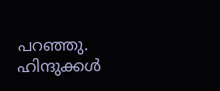പറഞ്ഞു. ഹിന്ദുക്കള്‍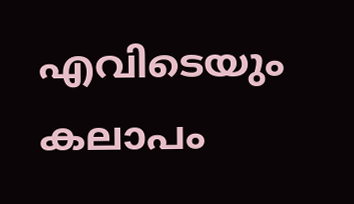എവിടെയും കലാപം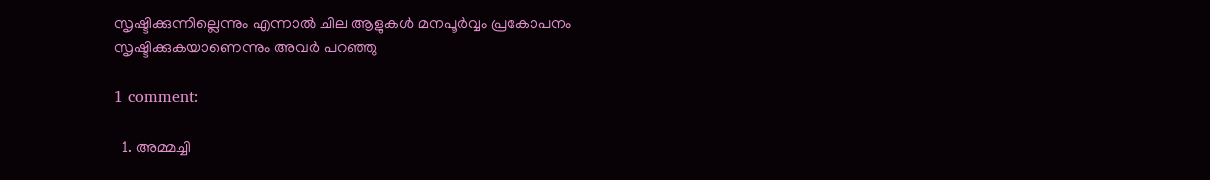സൃഷ്ടിക്കുന്നില്ലെന്നും എന്നാല്‍ ചില ആളുകള്‍ മനപൂര്‍വ്വം പ്രകോപനം സൃഷ്ടിക്കുകയാണെന്നും അവര്‍ പറഞ്ഞു

1 comment:

  1. അമ്മച്ചി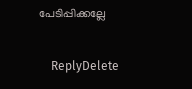പേടിപ്പിക്കല്ലേ

    ReplyDelete